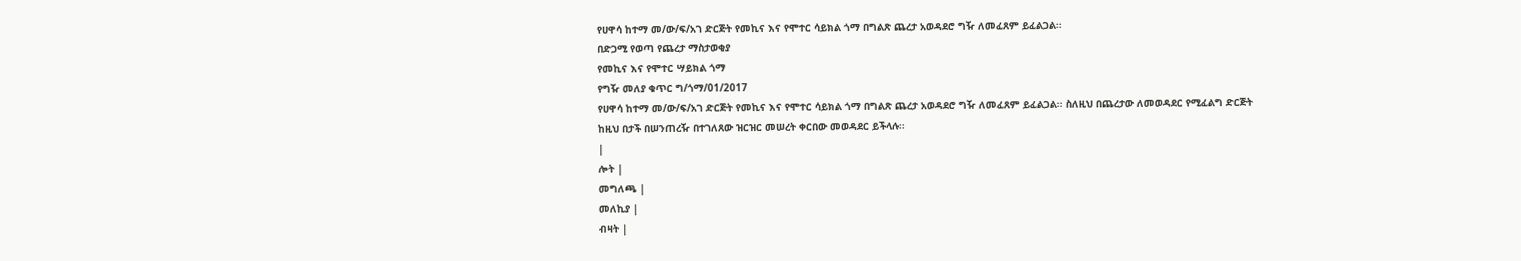የሀዋሳ ከተማ መ/ው/ፍ/አገ ድርጅት የመኪና እና የሞተር ሳይክል ጎማ በግልጽ ጨረታ አወዳደሮ ግዥ ለመፈጸም ይፈልጋል፡፡
በድጋሚ የወጣ የጨረታ ማስታወቂያ
የመኪና እና የሞተር ሣይክል ጎማ
የግዥ መለያ ቁጥር ግ/ጎማ/01/2017
የሀዋሳ ከተማ መ/ው/ፍ/አገ ድርጅት የመኪና እና የሞተር ሳይክል ጎማ በግልጽ ጨረታ አወዳደሮ ግዥ ለመፈጸም ይፈልጋል፡፡ ስለዚህ በጨረታው ለመወዳደር የሚፈልግ ድርጅት ከዚህ በታች በሠንጠረዥ በተገለጸው ዝርዝር መሠረት ቀርበው መወዳደር ይችላሉ፡፡
|
ሎት |
መግለጫ |
መለኪያ |
ብዛት |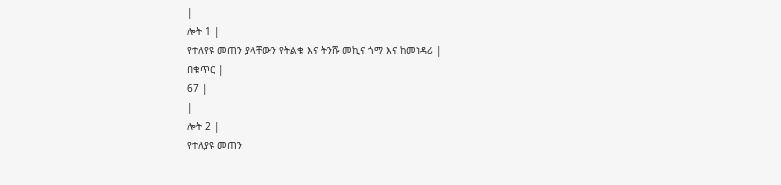|
ሎት 1 |
የተለየዩ መጠን ያላቸውን የትልቁ እና ትንሹ መኪና ጎማ እና ከመነዳሪ |
በቁጥር |
67 |
|
ሎት 2 |
የተለያዩ መጠን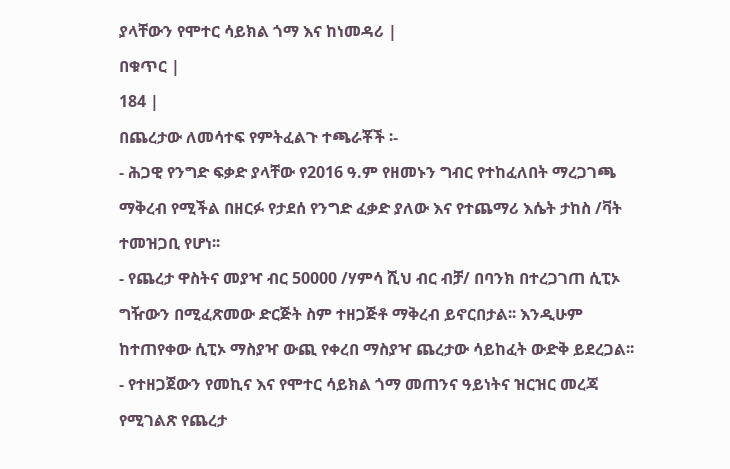ያላቸውን የሞተር ሳይክል ጎማ እና ከነመዳሪ |
በቁጥር |
184 |
በጨረታው ለመሳተፍ የምትፈልጉ ተጫራቾች ፡-
- ሕጋዊ የንግድ ፍቃድ ያላቸው የ2016 ዓ.ም የዘመኑን ግብር የተከፈለበት ማረጋገጫ ማቅረብ የሚችል በዘርፉ የታደሰ የንግድ ፈቃድ ያለው እና የተጨማሪ እሴት ታከስ /ቫት ተመዝጋቢ የሆነ፡፡
- የጨረታ ዋስትና መያዣ ብር 50000 /ሃምሳ ሺህ ብር ብቻ/ በባንክ በተረጋገጠ ሲፒኦ ግዥውን በሚፈጽመው ድርጅት ስም ተዘጋጅቶ ማቅረብ ይኖርበታል፡፡ እንዲሁም ከተጠየቀው ሲፒኦ ማስያዣ ውጪ የቀረበ ማስያዣ ጨረታው ሳይከፈት ውድቅ ይደረጋል፡፡
- የተዘጋጀውን የመኪና እና የሞተር ሳይክል ጎማ መጠንና ዓይነትና ዝርዝር መረጃ የሚገልጽ የጨረታ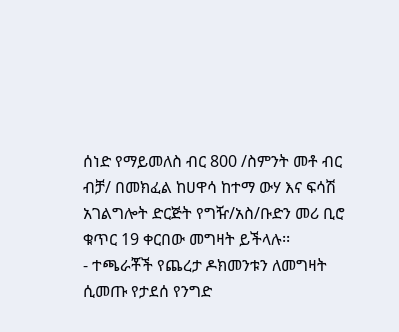ሰነድ የማይመለስ ብር 800 /ስምንት መቶ ብር ብቻ/ በመክፈል ከሀዋሳ ከተማ ውሃ እና ፍሳሽ አገልግሎት ድርጅት የግዥ/አስ/ቡድን መሪ ቢሮ ቁጥር 19 ቀርበው መግዛት ይችላሉ፡፡
- ተጫራቾች የጨረታ ዶክመንቱን ለመግዛት ሲመጡ የታደሰ የንግድ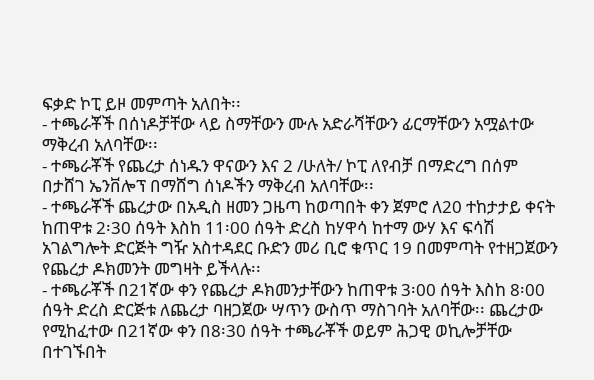ፍቃድ ኮፒ ይዞ መምጣት አለበት፡፡
- ተጫራቾች በሰነዶቻቸው ላይ ስማቸውን ሙሉ አድራሻቸውን ፊርማቸውን አሟልተው ማቅረብ አለባቸው፡፡
- ተጫራቾች የጨረታ ሰነዱን ዋናውን እና 2 /ሁለት/ ኮፒ ለየብቻ በማድረግ በሰም በታሸገ ኤንቨሎፕ በማሸግ ሰነዶችን ማቅረብ አለባቸው፡፡
- ተጫራቾች ጨረታው በአዲስ ዘመን ጋዜጣ ከወጣበት ቀን ጀምሮ ለ20 ተከታታይ ቀናት ከጠዋቱ 2፡30 ሰዓት እስከ 11፡00 ሰዓት ድረስ ከሃዋሳ ከተማ ውሃ እና ፍሳሽ አገልግሎት ድርጅት ግዥ አስተዳደር ቡድን መሪ ቢሮ ቁጥር 19 በመምጣት የተዘጋጀውን የጨረታ ዶክመንት መግዛት ይችላሉ፡፡
- ተጫራቾች በ21ኛው ቀን የጨረታ ዶክመንታቸውን ከጠዋቱ 3፡00 ሰዓት እስከ 8፡00 ሰዓት ድረስ ድርጅቱ ለጨረታ ባዘጋጀው ሣጥን ውስጥ ማስገባት አለባቸው፡፡ ጨረታው የሚከፈተው በ21ኛው ቀን በ8፡30 ሰዓት ተጫራቾች ወይም ሕጋዊ ወኪሎቻቸው በተገኙበት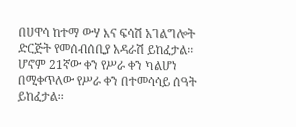በሀዋሳ ከተማ ውሃ እና ፍሳሽ አገልግሎት ድርጅት የመሰብሰቢያ አዳራሽ ይከፈታል፡፡ ሆኖም 21ኛው ቀን የሥራ ቀን ካልሆነ በሚቀጥለው የሥራ ቀን በተመሳሳይ ሰዓት ይከፈታል፡፡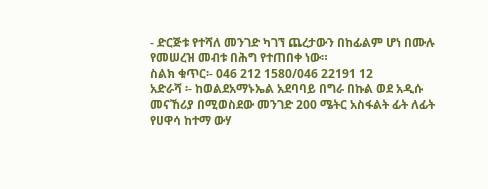- ድርጅቱ የተሻለ መንገድ ካገኘ ጨረታውን በከፊልም ሆነ በሙሉ የመሠረዝ መብቱ በሕግ የተጠበቀ ነው።
ስልክ ቁጥር፡- 046 212 1580/046 22191 12
አድራሻ ፡- ከወልደአማኑኤል አደባባይ በግራ በኩል ወደ አዲሱ መናኸሪያ በሚወስደው መንገድ 200 ሜትር አስፋልት ፊት ለፊት
የሀዋሳ ከተማ ውሃ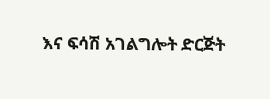እና ፍሳሽ አገልግሎት ድርጅት